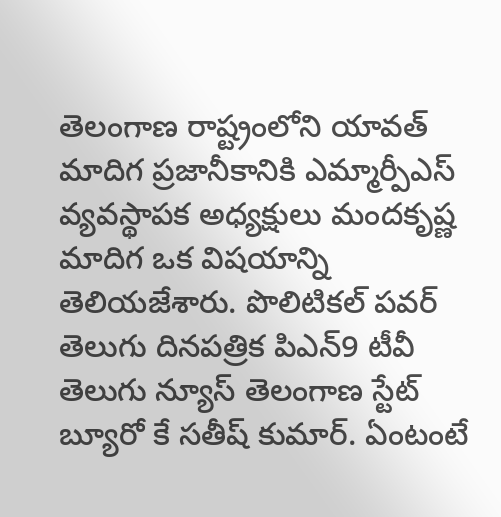తెలంగాణ రాష్ట్రంలోని యావత్ మాదిగ ప్రజానీకానికి ఎమ్మార్పీఎస్ వ్యవస్థాపక అధ్యక్షులు మందకృష్ణ మాదిగ ఒక విషయాన్ని తెలియజేశారు. పొలిటికల్ పవర్ తెలుగు దినపత్రిక పిఎన్9 టీవీ తెలుగు న్యూస్ తెలంగాణ స్టేట్ బ్యూరో కే సతీష్ కుమార్. ఏంటంటే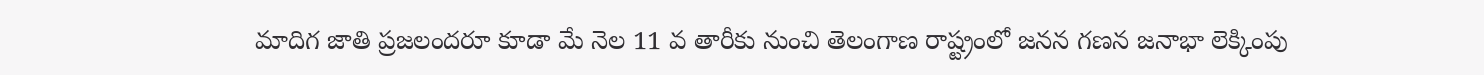మాదిగ జాతి ప్రజలందరూ కూడా మే నెల 11 వ తారీకు నుంచి తెలంగాణ రాష్ట్రంలో జనన గణన జనాభా లెక్కింపు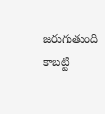జరుగుతుంది కాబట్టి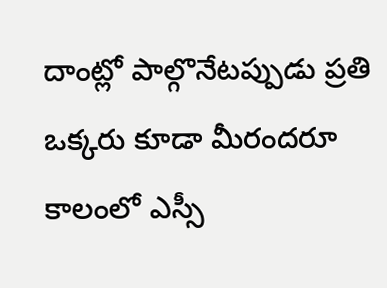దాంట్లో పాల్గొనేటప్పుడు ప్రతి ఒక్కరు కూడా మీరందరూ కాలంలో ఎస్సీ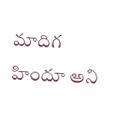మాదిగ హిందూ అని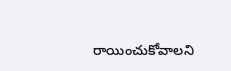రాయించుకోవాలని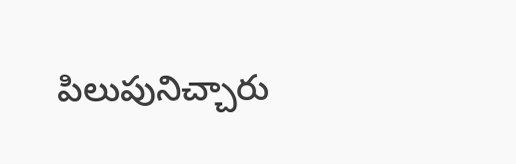పిలుపునిచ్చారు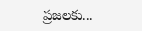ప్రజలకు...